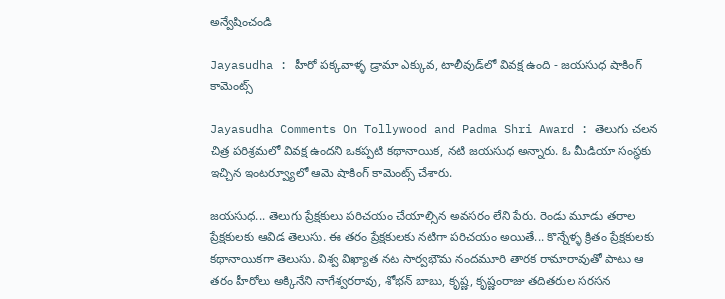అన్వేషించండి

Jayasudha : హీరో పక్కవాళ్ళ డ్రామా ఎక్కువ, టాలీవుడ్‌లో వివక్ష ఉంది - జయసుధ షాకింగ్ కామెంట్స్

Jayasudha Comments On Tollywood and Padma Shri Award : తెలుగు చలన చిత్ర పరిశ్రమలో వివక్ష ఉందని ఒకప్పటి కథానాయిక, నటి జయసుధ అన్నారు. ఓ మీడియా సంస్థకు ఇచ్చిన ఇంటర్వ్యూలో ఆమె షాకింగ్ కామెంట్స్ చేశారు.

జయసుధ... తెలుగు ప్రేక్షకులు పరిచయం చేయాల్సిన అవసరం లేని పేరు. రెండు మూడు తరాల ప్రేక్షకులకు ఆవిడ తెలుసు. ఈ తరం ప్రేక్షకులకు నటిగా పరిచయం అయితే... కొన్నేళ్ళ క్రితం ప్రేక్షకులకు కథానాయికగా తెలుసు. విశ్వ విఖ్యాత నట సార్వభౌమ నందమూరి తారక రామారావుతో పాటు ఆ తరం హీరోలు అక్కినేని నాగేశ్వరరావు, శోభన్ బాబు, కృష్ణ, కృష్ణంరాజు తదితరుల సరసన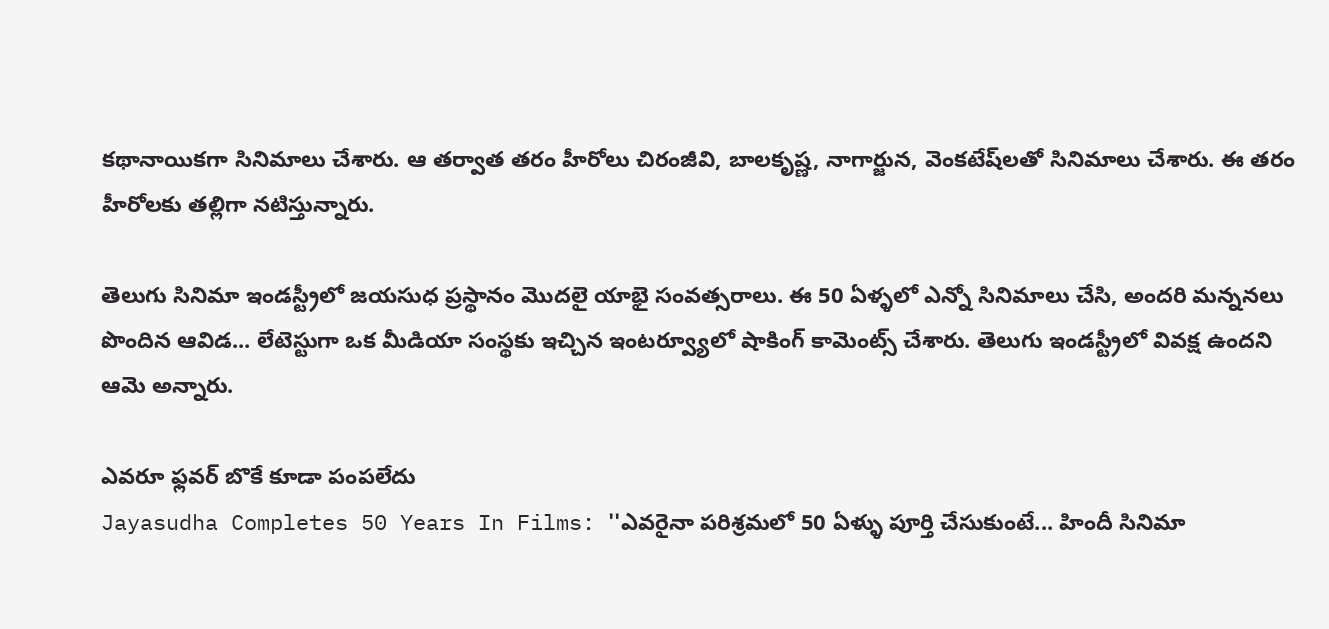కథానాయికగా సినిమాలు చేశారు. ఆ తర్వాత తరం హీరోలు చిరంజీవి, బాలకృష్ణ, నాగార్జున, వెంకటేష్‌ల‌తో సినిమాలు చేశారు. ఈ తరం హీరోలకు తల్లిగా నటిస్తున్నారు.

తెలుగు సినిమా ఇండస్ట్రీలో జయసుధ ప్రస్థానం మొదలై యాభై సంవత్సరాలు. ఈ 50 ఏళ్ళలో ఎన్నో సినిమాలు చేసి, అందరి మన్ననలు పొందిన ఆవిడ... లేటెస్టుగా ఒక మీడియా సంస్థకు ఇచ్చిన ఇంటర్వ్యూలో షాకింగ్ కామెంట్స్ చేశారు. తెలుగు ఇండస్ట్రీలో వివక్ష ఉందని ఆమె అన్నారు.

ఎవరూ ఫ్లవర్ బొకే కూడా పంపలేదు
Jayasudha Completes 50 Years In Films: ''ఎవరైనా పరిశ్రమలో 50 ఏళ్ళు పూర్తి చేసుకుంటే... హిందీ సినిమా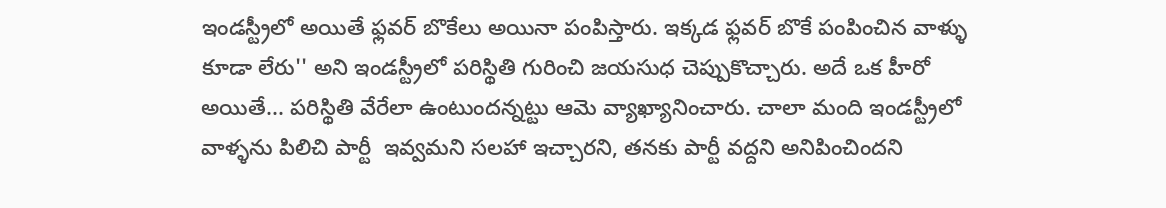ఇండస్ట్రీలో అయితే ఫ్లవర్ బొకేలు అయినా పంపిస్తారు. ఇక్కడ ఫ్లవర్ బొకే పంపించిన వాళ్ళు కూడా లేరు'' అని ఇండస్ట్రీలో పరిస్థితి గురించి జయసుధ చెప్పుకొచ్చారు. అదే ఒక హీరో అయితే... పరిస్థితి వేరేలా ఉంటుందన్నట్టు ఆమె వ్యాఖ్యానించారు. చాలా మంది ఇండస్ట్రీలో వాళ్ళను పిలిచి పార్టీ  ఇవ్వమని సలహా ఇచ్చారని, తనకు పార్టీ వద్దని అనిపించిందని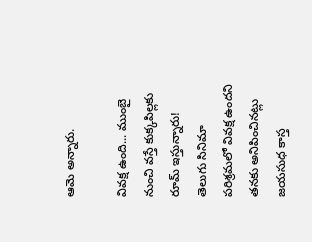ఆమె అన్నారు.

వివక్ష ఉంది... ముంబై నుంచి వస్తే కుక్కపిల్లకు రూమ్ ఇస్తున్నారు!
తెలుగు సినిమా పరిశ్రమలో వివక్ష ఉందని తనకు అనిపించినట్లు జయసుధ కాస్త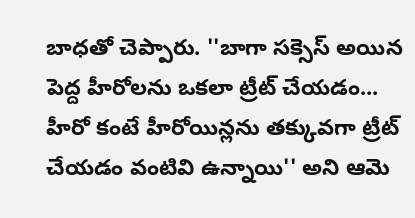బాధతో చెప్పారు. ''బాగా సక్సెస్ అయిన పెద్ద హీరోలను ఒకలా ట్రీట్ చేయడం... హీరో కంటే హీరోయిన్లను తక్కువగా ట్రీట్ చేయడం వంటివి ఉన్నాయి'' అని ఆమె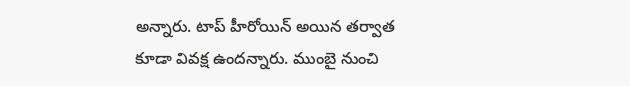అన్నారు. టాప్ హీరోయిన్ అయిన తర్వాత కూడా వివక్ష ఉందన్నారు. ముంబై నుంచి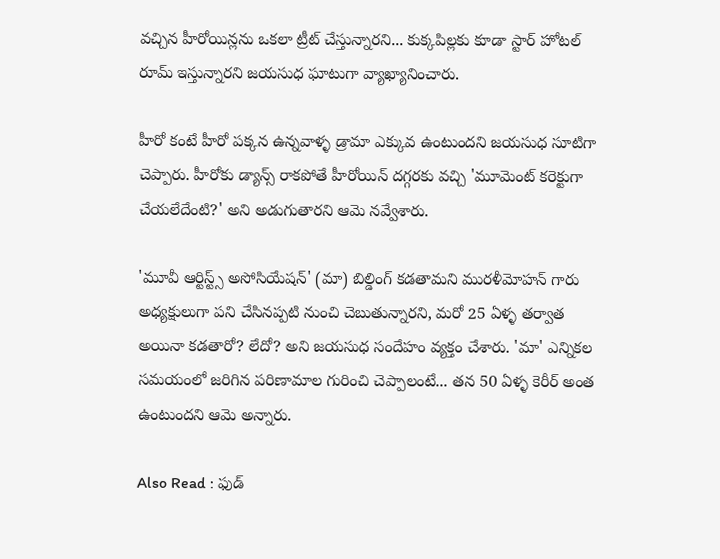వచ్చిన హీరోయిన్లను ఒకలా ట్రీట్ చేస్తున్నారని... కుక్కపిల్లకు కూడా స్టార్ హోటల్ రూమ్ ఇస్తున్నారని జయసుధ ఘాటుగా వ్యాఖ్యానించారు.

హీరో కంటే హీరో పక్కన ఉన్నవాళ్ళ డ్రామా ఎక్కువ ఉంటుందని జయసుధ సూటిగా చెప్పారు. హీరోకు డ్యాన్స్ రాకపోతే హీరోయిన్ దగ్గరకు వచ్చి 'మూమెంట్ కరెక్టుగా చేయలేదేంటి?' అని అడుగుతారని ఆమె నవ్వేశారు.

'మూవీ ఆర్టిస్ట్స్ అసోసియేషన్' (మా) బిల్డింగ్ కడతామని మురళీమోహన్ గారు అధ్యక్షులుగా పని చేసినప్పటి నుంచి చెబుతున్నారని, మరో 25 ఏళ్ళ తర్వాత అయినా కడతారో? లేదో? అని జయసుధ సందేహం వ్యక్తం చేశారు. 'మా' ఎన్నికల సమయంలో జరిగిన పరిణామాల గురించి చెప్పాలంటే... తన 50 ఏళ్ళ కెరీర్ అంత ఉంటుందని ఆమె అన్నారు.

Also Read : ఫుడ్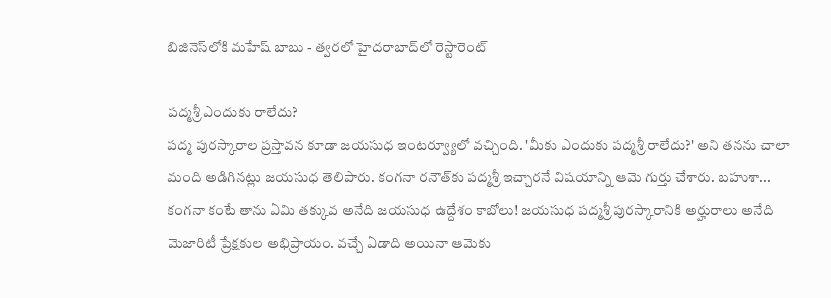బిజినెస్‌లోకి మహేష్ బాబు - త్వరలో హైదరాబాద్‌లో రెస్టారెంట్

పద్మశ్రీ ఎందుకు రాలేదు?
పద్మ పురస్కారాల ప్రస్తావన కూడా జయసుధ ఇంటర్వ్యూలో వచ్చింది. 'మీకు ఎందుకు పద్మశ్రీ రాలేదు?' అని తనను చాలా మంది అడిగినట్లు జయసుధ తెలిపారు. కంగనా రనౌత్‌కు పద్మశ్రీ ఇచ్చారనే విషయాన్ని ఆమె గుర్తు చేశారు. బహుశా... కంగనా కంటే తాను ఏమి తక్కువ అనేది జయసుధ ఉద్దేశం కాబోలు! జయసుధ పద్మశ్రీ పురస్కారానికి అర్హురాలు అనేది మెజారిటీ ప్రేక్షకుల అభిప్రాయం. వచ్చే ఏడాది అయినా ఆమెకు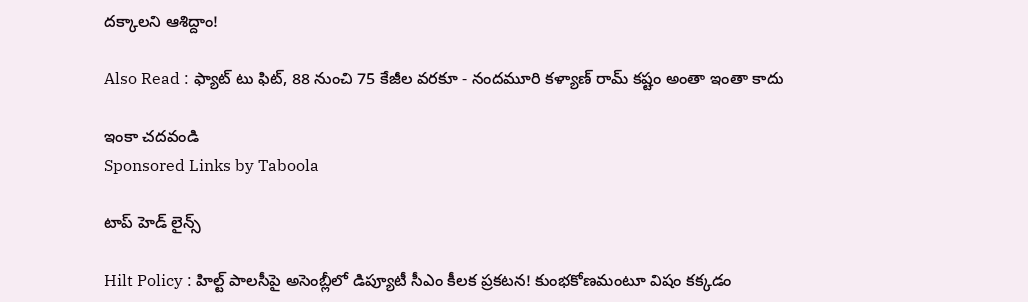దక్కాలని ఆశిద్దాం!

Also Read : ఫ్యాట్ టు ఫిట్, 88 నుంచి 75 కేజీల వరకూ - నందమూరి కళ్యాణ్ రామ్ కష్టం అంతా ఇంతా కాదు

ఇంకా చదవండి
Sponsored Links by Taboola

టాప్ హెడ్ లైన్స్

Hilt Policy : హిల్ట్ పాలసీపై అసెంబ్లీలో డిప్యూటీ సీఎం కీలక ప్రకటన! కుంభకోణమంటూ విషం కక్కడం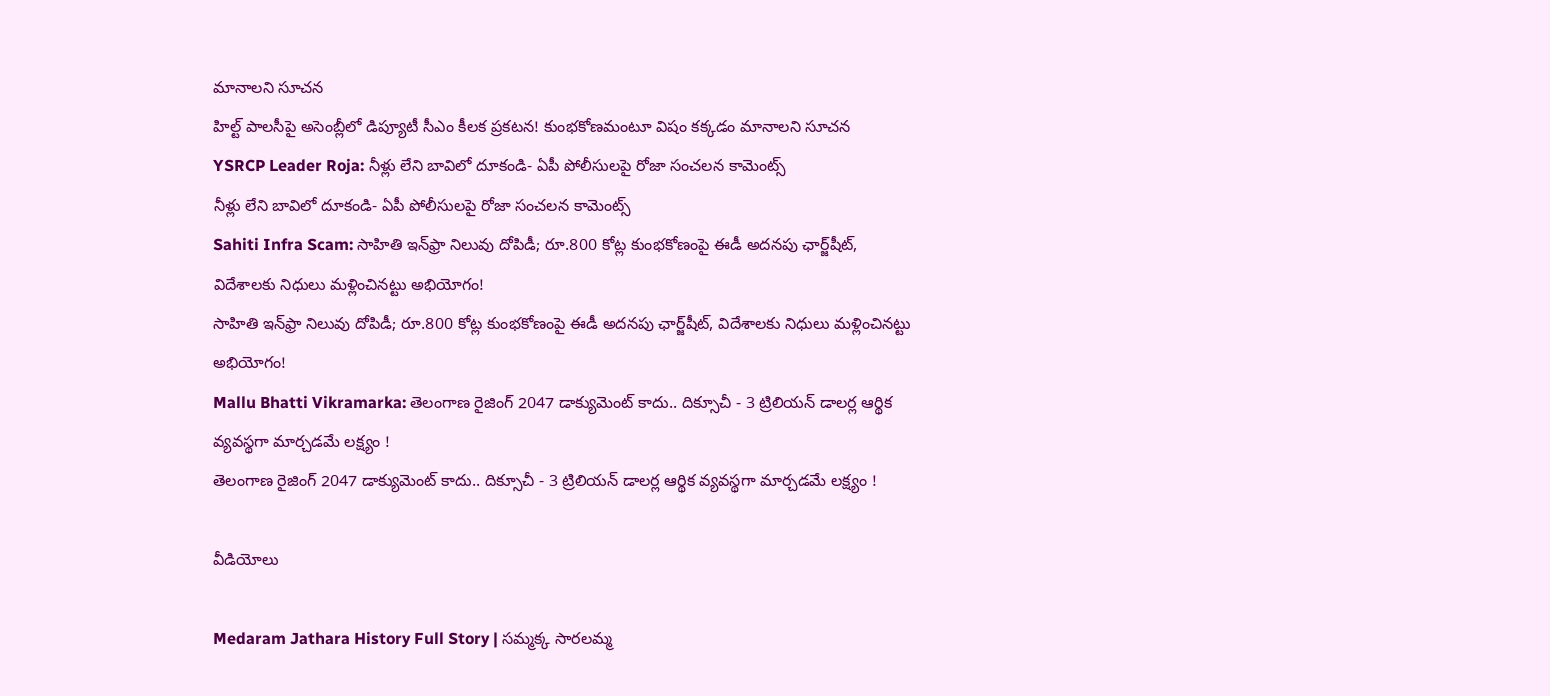మానాలని సూచన
హిల్ట్ పాలసీపై అసెంబ్లీలో డిప్యూటీ సీఎం కీలక ప్రకటన! కుంభకోణమంటూ విషం కక్కడం మానాలని సూచన
YSRCP Leader Roja: నీళ్లు లేని బావిలో దూకండి- ఏపీ పోలీసులపై రోజా సంచలన కామెంట్స్
నీళ్లు లేని బావిలో దూకండి- ఏపీ పోలీసులపై రోజా సంచలన కామెంట్స్
Sahiti Infra Scam: సాహితి ఇన్‌ఫ్రా నిలువు దోపిడీ; రూ.800 కోట్ల కుంభకోణంపై ఈడీ అదనపు ఛార్జ్‌షీట్‌, విదేశాలకు నిధులు మళ్లించినట్టు అభియోగం!
సాహితి ఇన్‌ఫ్రా నిలువు దోపిడీ; రూ.800 కోట్ల కుంభకోణంపై ఈడీ అదనపు ఛార్జ్‌షీట్‌, విదేశాలకు నిధులు మళ్లించినట్టు అభియోగం!
Mallu Bhatti Vikramarka: తెలంగాణ రైజింగ్ 2047 డాక్యుమెంట్ కాదు.. దిక్సూచీ - 3 ట్రిలియన్ డాలర్ల ఆర్థిక వ్యవస్థగా మార్చడమే లక్ష్యం !
తెలంగాణ రైజింగ్ 2047 డాక్యుమెంట్ కాదు.. దిక్సూచీ - 3 ట్రిలియన్ డాలర్ల ఆర్థిక వ్యవస్థగా మార్చడమే లక్ష్యం !

వీడియోలు

Medaram Jathara History Full Story | సమ్మక్క సారలమ్మ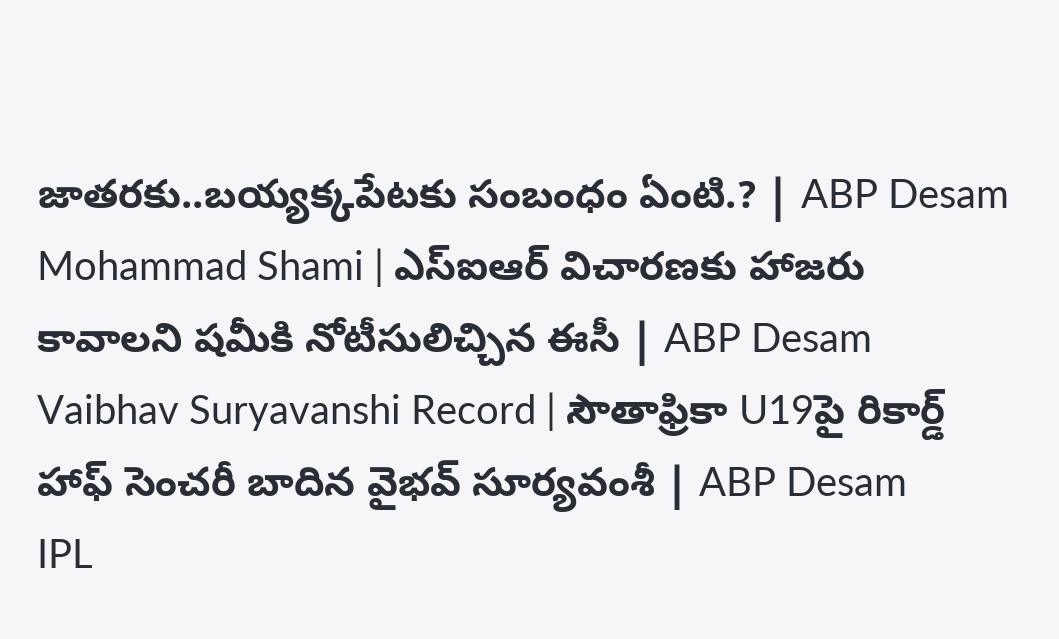జాతరకు..బయ్యక్కపేటకు సంబంధం ఏంటి.? | ABP Desam
Mohammad Shami | ఎస్ఐఆర్ విచారణకు హాజరు కావాలని షమీకి నోటీసులిచ్చిన ఈసీ | ABP Desam
Vaibhav Suryavanshi Record | సౌతాఫ్రికా U19పై రికార్డ్ హాఫ్ సెంచరీ బాదిన వైభవ్ సూర్యవంశీ | ABP Desam
IPL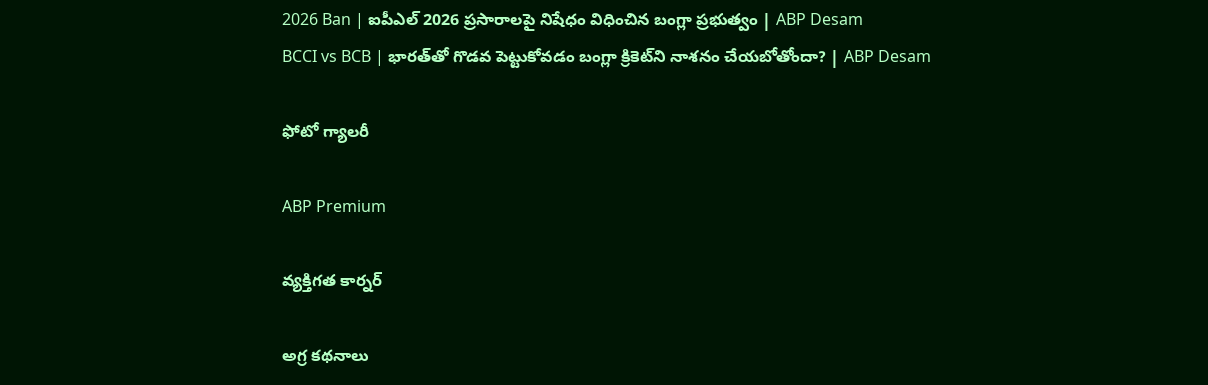2026 Ban | ఐపీఎల్ 2026 ప్రసారాలపై నిషేధం విధించిన బంగ్లా ప్రభుత్వం | ABP Desam
BCCI vs BCB | భారత్‌తో గొడవ పెట్టుకోవడం బంగ్లా క్రికెట్‌ని నాశనం చేయబోతోందా? | ABP Desam

ఫోటో గ్యాలరీ

ABP Premium

వ్యక్తిగత కార్నర్

అగ్ర కథనాలు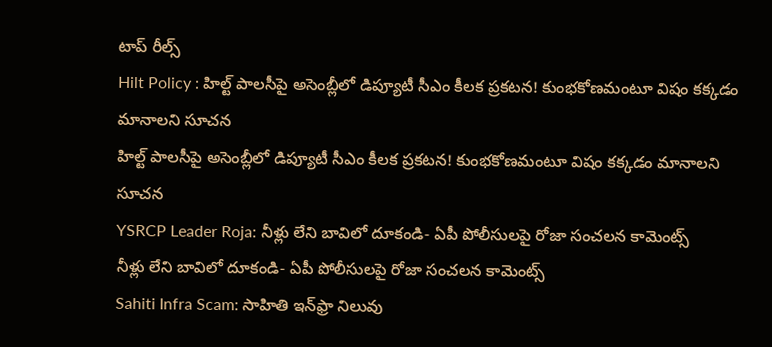టాప్ రీల్స్
Hilt Policy : హిల్ట్ పాలసీపై అసెంబ్లీలో డిప్యూటీ సీఎం కీలక ప్రకటన! కుంభకోణమంటూ విషం కక్కడం మానాలని సూచన
హిల్ట్ పాలసీపై అసెంబ్లీలో డిప్యూటీ సీఎం కీలక ప్రకటన! కుంభకోణమంటూ విషం కక్కడం మానాలని సూచన
YSRCP Leader Roja: నీళ్లు లేని బావిలో దూకండి- ఏపీ పోలీసులపై రోజా సంచలన కామెంట్స్
నీళ్లు లేని బావిలో దూకండి- ఏపీ పోలీసులపై రోజా సంచలన కామెంట్స్
Sahiti Infra Scam: సాహితి ఇన్‌ఫ్రా నిలువు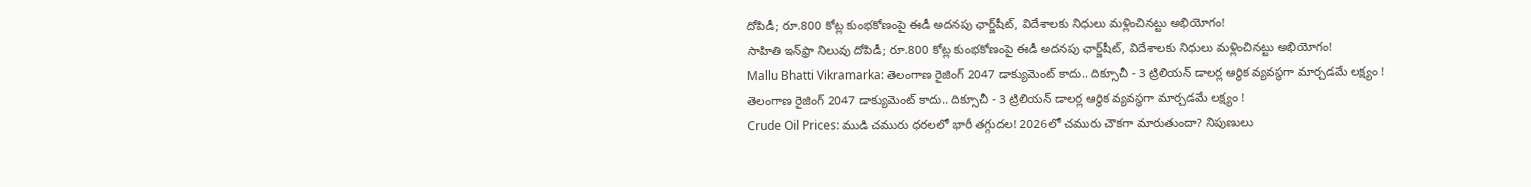దోపిడీ; రూ.800 కోట్ల కుంభకోణంపై ఈడీ అదనపు ఛార్జ్‌షీట్‌, విదేశాలకు నిధులు మళ్లించినట్టు అభియోగం!
సాహితి ఇన్‌ఫ్రా నిలువు దోపిడీ; రూ.800 కోట్ల కుంభకోణంపై ఈడీ అదనపు ఛార్జ్‌షీట్‌, విదేశాలకు నిధులు మళ్లించినట్టు అభియోగం!
Mallu Bhatti Vikramarka: తెలంగాణ రైజింగ్ 2047 డాక్యుమెంట్ కాదు.. దిక్సూచీ - 3 ట్రిలియన్ డాలర్ల ఆర్థిక వ్యవస్థగా మార్చడమే లక్ష్యం !
తెలంగాణ రైజింగ్ 2047 డాక్యుమెంట్ కాదు.. దిక్సూచీ - 3 ట్రిలియన్ డాలర్ల ఆర్థిక వ్యవస్థగా మార్చడమే లక్ష్యం !
Crude Oil Prices: ముడి చమురు ధరలలో భారీ తగ్గుదల! 2026లో చమురు చౌకగా మారుతుందా? నిపుణులు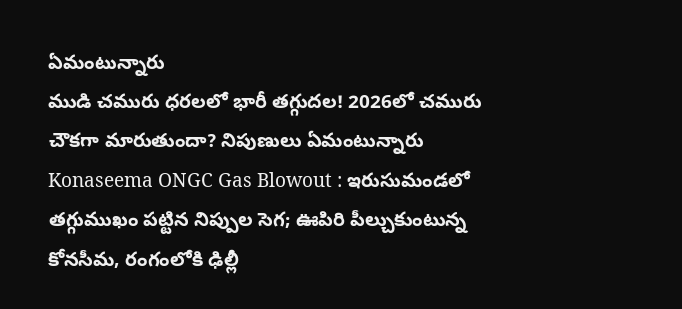ఏమంటున్నారు
ముడి చమురు ధరలలో భారీ తగ్గుదల! 2026లో చమురు చౌకగా మారుతుందా? నిపుణులు ఏమంటున్నారు
Konaseema ONGC Gas Blowout : ఇరుసుమండలో తగ్గుముఖం పట్టిన నిప్పుల సెగ; ఊపిరి పీల్చుకుంటున్న కోనసీమ, రంగంలోకి ఢిల్లీ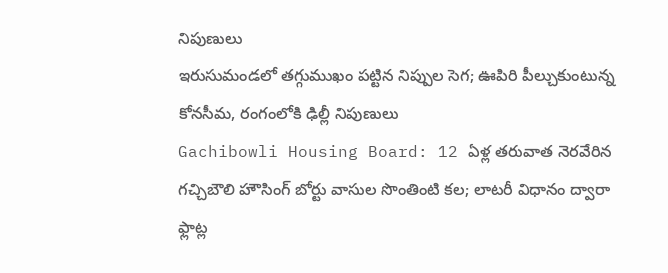నిపుణులు
ఇరుసుమండలో తగ్గుముఖం పట్టిన నిప్పుల సెగ; ఊపిరి పీల్చుకుంటున్న కోనసీమ, రంగంలోకి ఢిల్లీ నిపుణులు
Gachibowli Housing Board: 12 ఏళ్ల తరువాత నెరవేరిన గచ్చిబౌలి హౌసింగ్ బోర్టు వాసుల సొంతింటి కల; లాటరీ విధానం ద్వారా ఫ్లాట్ల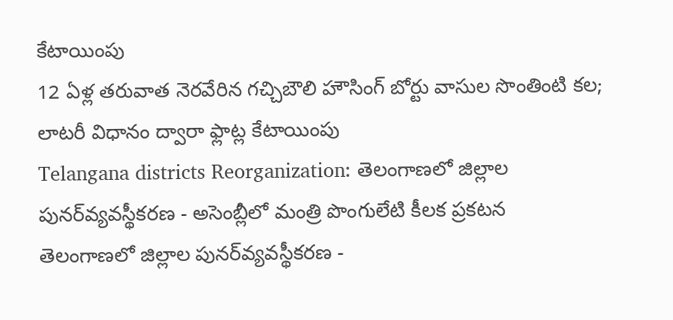కేటాయింపు
12 ఏళ్ల తరువాత నెరవేరిన గచ్చిబౌలి హౌసింగ్ బోర్టు వాసుల సొంతింటి కల; లాటరీ విధానం ద్వారా ఫ్లాట్ల కేటాయింపు
Telangana districts Reorganization: తెలంగాణలో జిల్లాల పునర్‌వ్యవస్థీకరణ - అసెంబ్లీలో మంత్రి పొంగులేటి కీలక ప్రకటన
తెలంగాణలో జిల్లాల పునర్‌వ్యవస్థీకరణ -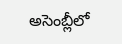అసెంబ్లీలో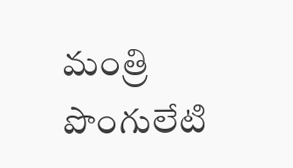మంత్రి పొంగులేటి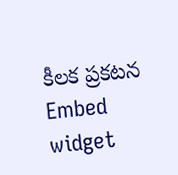కీలక ప్రకటన
Embed widget